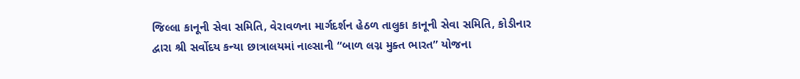જિલ્લા કાનૂની સેવા સમિતિ, વેરાવળના માર્ગદર્શન હેઠળ તાલુકા કાનૂની સેવા સમિતિ, કોડીનાર દ્વારા શ્રી સર્વોદય કન્યા છાત્રાલયમાં નાલ્સાની “બાળ લગ્ન મુક્ત ભારત” યોજના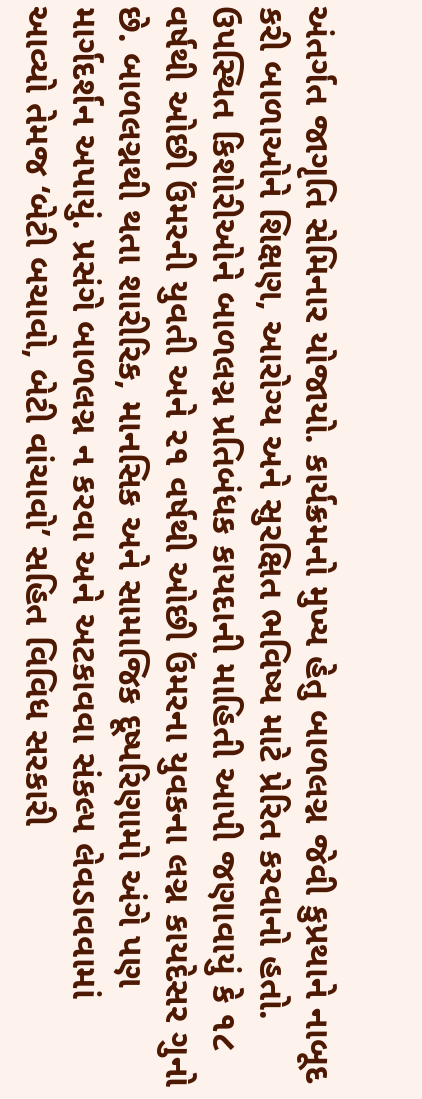અંતર્ગત જાગૃતિ સેમિનાર યોજાયો. કાર્યક્રમનો મુખ્ય હેતુ બાળલગ્ન જેવી કુપ્રથાને નાબૂદ કરી બાળાઓને શિક્ષણ, આરોગ્ય અને સુરક્ષિત ભવિષ્ય માટે પ્રેરિત કરવાનો હતો. ઉપસ્થિત કિશોરીઓને બાળલગ્ન પ્રતિબંધક કાયદાની માહિતી આપી જણાવાયું કે ૧૮ વર્ષથી ઓછી ઉંમરની યુવતી અને ૨૧ વર્ષથી ઓછી ઉંમરના યુવકના લગ્ન કાયદેસર ગુનો છે. બાળલગ્નથી થતા શારીરિક, માનસિક અને સામાજિક દૂષ્પરિણામો અંગે પણ માર્ગદર્શન અપાયું. પ્રસંગે બાળલગ્ન ન કરવા અને અટકાવવા સંકલ્પ લેવડાવવામાં આવ્યો તેમજ ‘બેટી બચાવો, બેટી વાંચાવો’ સહિત વિવિધ સરકારી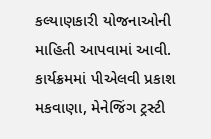કલ્યાણકારી યોજનાઓની માહિતી આપવામાં આવી. કાર્યક્રમમાં પીએલવી પ્રકાશ મકવાણા, મેનેજિંગ ટ્રસ્ટી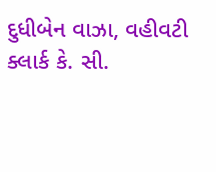દુધીબેન વાઝા, વહીવટી ક્લાર્ક કે. સી.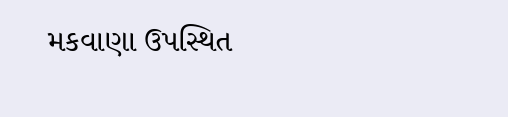મકવાણા ઉપસ્થિત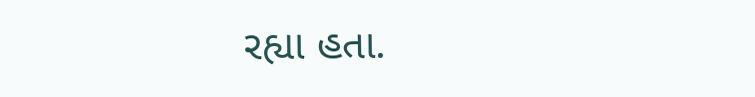રહ્યા હતા.